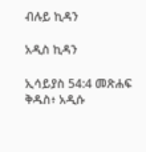ብሉይ ኪዳን

አዲስ ኪዳን

ኢሳይያስ 54:4 መጽሐፍ ቅዱስ፥ አዲሱ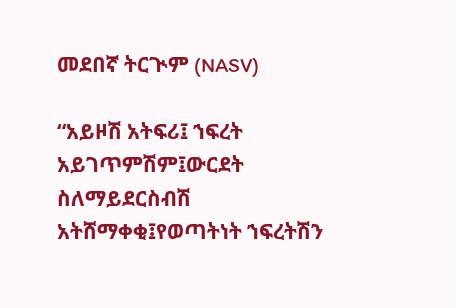መደበኛ ትርጒም (NASV)

“አይዞሽ አትፍሪ፤ ኀፍረት አይገጥምሽም፤ውርደት ስለማይደርስብሽ አትሸማቀቂ፤የወጣትነት ኀፍረትሽን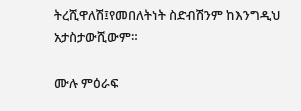ትረሺዋለሽ፤የመበለትነት ስድብሽንም ከእንግዲህ አታስታውሺውም።

ሙሉ ምዕራፍ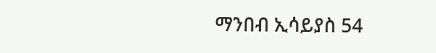ማንበብ ኢሳይያስ 54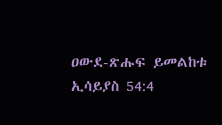ዐውደ-ጽሑፍ ይመልከቱ ኢሳይያስ 54:4